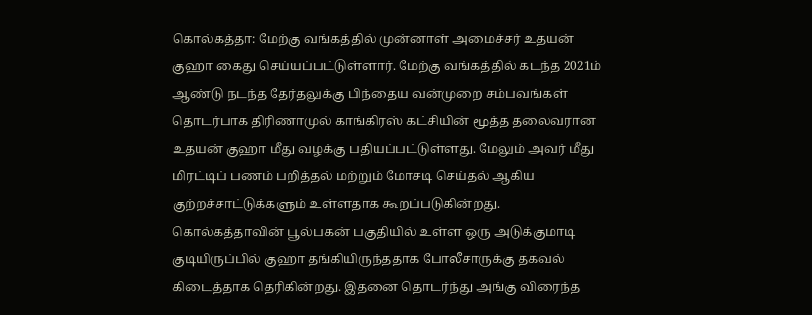கொல்கத்தா: மேற்கு வங்கத்தில் முன்னாள் அமைச்சர் உதயன் குஹா கைது செய்யப்பட்டுள்ளார். மேற்கு வங்கத்தில் கடந்த 2021ம் ஆண்டு நடந்த தேர்தலுக்கு பிந்தைய வன்முறை சம்பவங்கள் தொடர்பாக திரிணாமுல் காங்கிரஸ் கட்சியின் மூத்த தலைவரான உதயன் குஹா மீது வழக்கு பதியப்பட்டுள்ளது. மேலும் அவர் மீது மிரட்டிப் பணம் பறித்தல் மற்றும் மோசடி செய்தல் ஆகிய குற்றச்சாட்டுக்களும் உள்ளதாக கூறப்படுகின்றது.
கொல்கத்தாவின் பூல்பகன் பகுதியில் உள்ள ஒரு அடுக்குமாடி குடியிருப்பில் குஹா தங்கியிருந்ததாக போலீசாருக்கு தகவல் கிடைத்தாக தெரிகின்றது. இதனை தொடர்ந்து அங்கு விரைந்த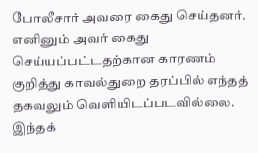போலீசார் அவரை கைது செய்தனர். எனினும் அவர் கைது செய்யப்பட்டதற்கான காரணம் குறித்து காவல்துறை தரப்பில் எந்தத் தகவலும் வெளியிடப்படவில்லை. இந்தக்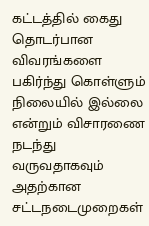கட்டத்தில் கைது தொடர்பான விவரங்களை பகிர்ந்து கொள்ளும் நிலையில் இல்லை என்றும் விசாரணை நடந்து வருவதாகவும் அதற்கான சட்டநடைமுறைகள்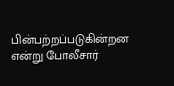பின்பற்றப்படுகின்றன என்று போலீசார்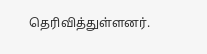தெரிவித்துள்ளனர்.